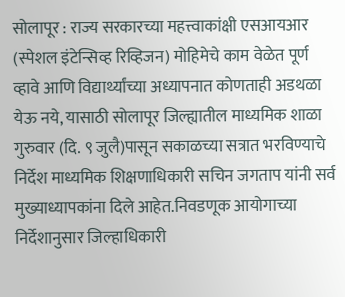सोलापूर : राज्य सरकारच्या महत्त्वाकांक्षी एसआयआर (स्पेशल इंटेन्सिव्ह रिव्हिजन) मोहिमेचे काम वेळेत पूर्ण व्हावे आणि विद्यार्थ्यांच्या अध्यापनात कोणताही अडथळा येऊ नये, यासाठी सोलापूर जिल्ह्यातील माध्यमिक शाळा गुरुवार (दि. ९ जुलै)पासून सकाळच्या सत्रात भरविण्याचे निर्देश माध्यमिक शिक्षणाधिकारी सचिन जगताप यांनी सर्व मुख्याध्यापकांना दिले आहेत.निवडणूक आयोगाच्या निर्देशानुसार जिल्हाधिकारी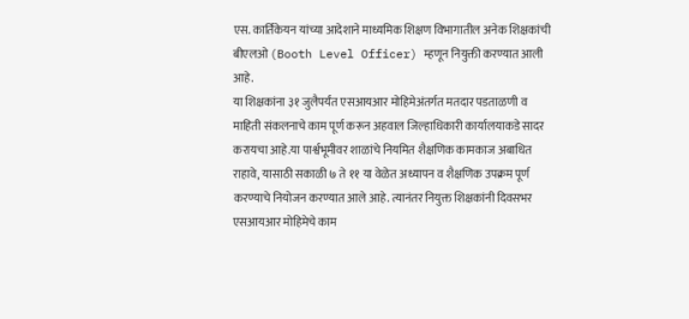एस. कार्तिकेयन यांच्या आदेशाने माध्यमिक शिक्षण विभागातील अनेक शिक्षकांची बीएलओ (Booth Level Officer) म्हणून नियुक्ती करण्यात आली आहे.
या शिक्षकांना ३१ जुलैपर्यंत एसआयआर मोहिमेअंतर्गत मतदार पडताळणी व माहिती संकलनाचे काम पूर्ण करून अहवाल जिल्हाधिकारी कार्यालयाकडे सादर करायचा आहे.या पार्श्वभूमीवर शाळांचे नियमित शैक्षणिक कामकाज अबाधित राहावे, यासाठी सकाळी ७ ते ११ या वेळेत अध्यापन व शैक्षणिक उपक्रम पूर्ण करण्याचे नियोजन करण्यात आले आहे. त्यानंतर नियुक्त शिक्षकांनी दिवसभर एसआयआर मोहिमेचे काम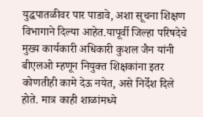युद्धपातळीवर पार पाडावे, अशा सूचना शिक्षण विभागाने दिल्या आहेत.यापूर्वी जिल्हा परिषदेचे मुख्य कार्यकारी अधिकारी कुशल जैन यांनी बीएलओ म्हणून नियुक्त शिक्षकांना इतर कोणतीही कामे देऊ नयेत, असे निर्देश दिले होते. मात्र काही शाळांमध्ये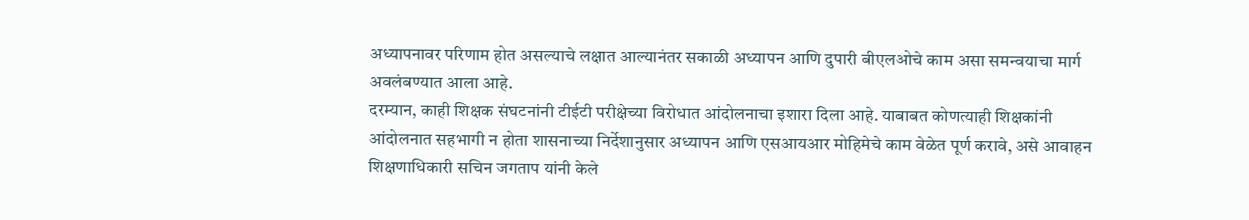अध्यापनावर परिणाम होत असल्याचे लक्षात आल्यानंतर सकाळी अध्यापन आणि दुपारी बीएलओचे काम असा समन्वयाचा मार्ग अवलंबण्यात आला आहे.
दरम्यान, काही शिक्षक संघटनांनी टीईटी परीक्षेच्या विरोधात आंदोलनाचा इशारा दिला आहे. याबाबत कोणत्याही शिक्षकांनी आंदोलनात सहभागी न होता शासनाच्या निर्देशानुसार अध्यापन आणि एसआयआर मोहिमेचे काम वेळेत पूर्ण करावे, असे आवाहन शिक्षणाधिकारी सचिन जगताप यांनी केले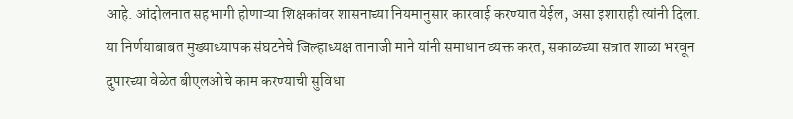आहे. आंदोलनात सहभागी होणाऱ्या शिक्षकांवर शासनाच्या नियमानुसार कारवाई करण्यात येईल, असा इशाराही त्यांनी दिला.
या निर्णयाबाबत मुख्याध्यापक संघटनेचे जिल्हाध्यक्ष तानाजी माने यांनी समाधान व्यक्त करत, सकाळच्या सत्रात शाळा भरवून दुपारच्या वेळेत बीएलओचे काम करण्याची सुविधा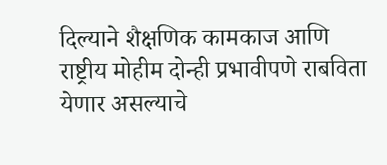दिल्याने शैक्षणिक कामकाज आणि राष्ट्रीय मोहीम दोन्ही प्रभावीपणे राबविता येणार असल्याचे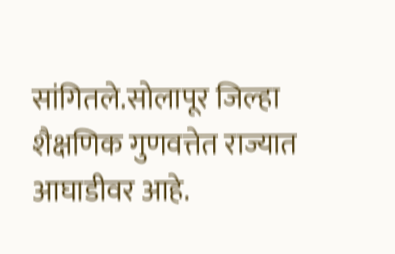सांगितले.सोलापूर जिल्हा शैक्षणिक गुणवत्तेत राज्यात आघाडीवर आहे.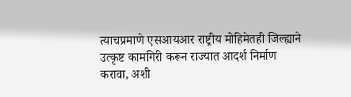त्याचप्रमाणे एसआयआर राष्ट्रीय मोहिमेतही जिल्ह्याने उत्कृष्ट कामगिरी करून राज्यात आदर्श निर्माण करावा, अशी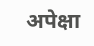अपेक्षा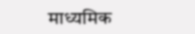माध्यमिक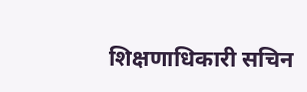शिक्षणाधिकारी सचिन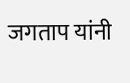जगताप यांनी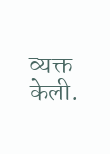व्यक्त केली.